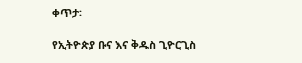ቀጥታ፡

የኢትዮጵያ ቡና እና ቅዱስ ጊዮርጊስ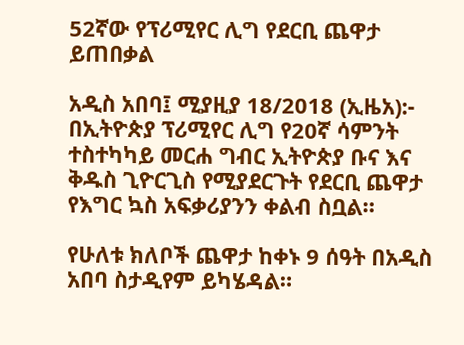52ኛው የፕሪሚየር ሊግ የደርቢ ጨዋታ ይጠበቃል

አዲስ አበባ፤ ሚያዚያ 18/2018 (ኢዜአ):- በኢትዮጵያ ፕሪሚየር ሊግ የ20ኛ ሳምንት ተስተካካይ መርሐ ግብር ኢትዮጵያ ቡና እና ቅዱስ ጊዮርጊስ የሚያደርጉት የደርቢ ጨዋታ የእግር ኳስ አፍቃሪያንን ቀልብ ስቧል።

የሁለቱ ክለቦች ጨዋታ ከቀኑ 9 ሰዓት በአዲስ አበባ ስታዲየም ይካሄዳል።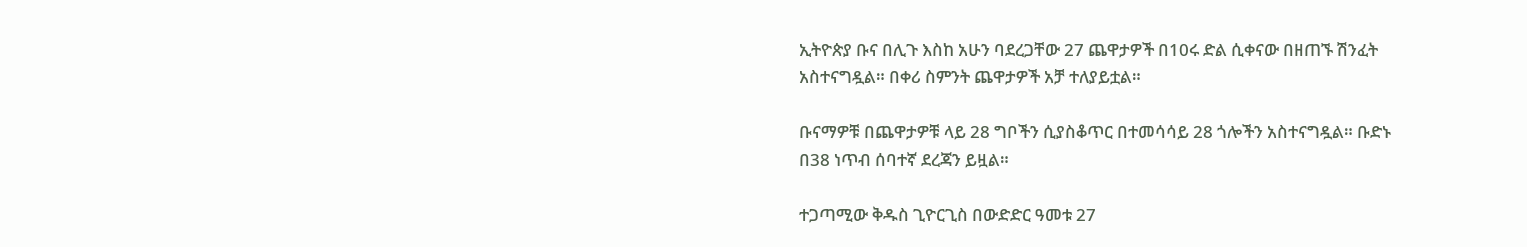ኢትዮጵያ ቡና በሊጉ እስከ አሁን ባደረጋቸው 27 ጨዋታዎች በ10ሩ ድል ሲቀናው በዘጠኙ ሽንፈት አስተናግዷል። በቀሪ ስምንት ጨዋታዎች አቻ ተለያይቷል።

ቡናማዎቹ በጨዋታዎቹ ላይ 28 ግቦችን ሲያስቆጥር በተመሳሳይ 28 ጎሎችን አስተናግዷል። ቡድኑ በ38 ነጥብ ሰባተኛ ደረጃን ይዟል።

ተጋጣሚው ቅዱስ ጊዮርጊስ በውድድር ዓመቱ 27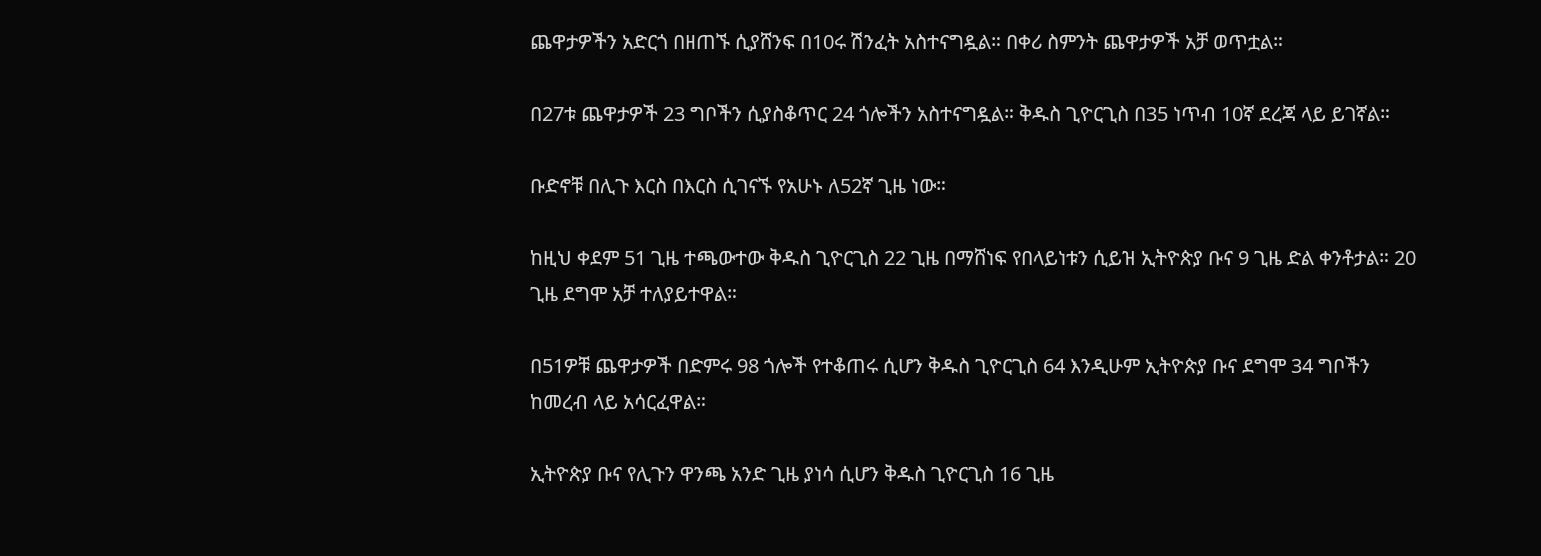ጨዋታዎችን አድርጎ በዘጠኙ ሲያሸንፍ በ10ሩ ሽንፈት አስተናግዷል። በቀሪ ስምንት ጨዋታዎች አቻ ወጥቷል።

በ27ቱ ጨዋታዎች 23 ግቦችን ሲያስቆጥር 24 ጎሎችን አስተናግዷል። ቅዱስ ጊዮርጊስ በ35 ነጥብ 10ኛ ደረጃ ላይ ይገኛል።

ቡድኖቹ በሊጉ እርስ በእርስ ሲገናኙ የአሁኑ ለ52ኛ ጊዜ ነው።

ከዚህ ቀደም 51 ጊዜ ተጫውተው ቅዱስ ጊዮርጊስ 22 ጊዜ በማሸነፍ የበላይነቱን ሲይዝ ኢትዮጵያ ቡና 9 ጊዜ ድል ቀንቶታል። 20 ጊዜ ደግሞ አቻ ተለያይተዋል።

በ51ዎቹ ጨዋታዎች በድምሩ 98 ጎሎች የተቆጠሩ ሲሆን ቅዱስ ጊዮርጊስ 64 እንዲሁም ኢትዮጵያ ቡና ደግሞ 34 ግቦችን ከመረብ ላይ አሳርፈዋል።

ኢትዮጵያ ቡና የሊጉን ዋንጫ አንድ ጊዜ ያነሳ ሲሆን ቅዱስ ጊዮርጊስ 16 ጊዜ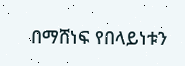በማሸነፍ የበላይነቱን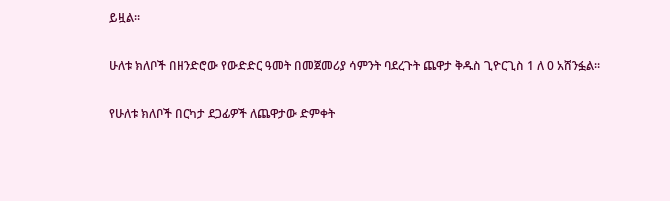ይዟል።

ሁለቱ ክለቦች በዘንድሮው የውድድር ዓመት በመጀመሪያ ሳምንት ባደረጉት ጨዋታ ቅዱስ ጊዮርጊስ 1 ለ 0 አሸንፏል።

የሁለቱ ክለቦች በርካታ ደጋፊዎች ለጨዋታው ድምቀት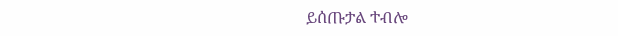ይሰጡታል ተብሎ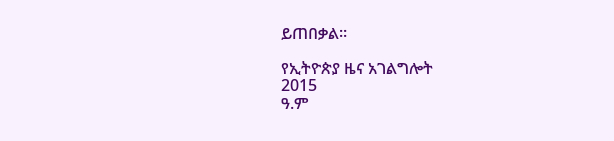ይጠበቃል።

የኢትዮጵያ ዜና አገልግሎት
2015
ዓ.ም